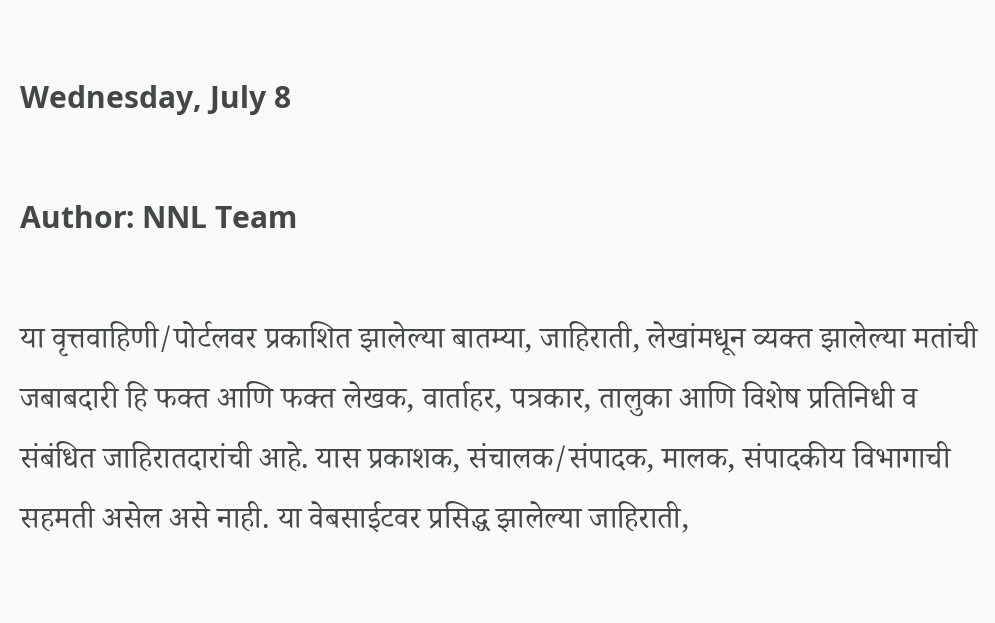Wednesday, July 8

Author: NNL Team

या वृत्तवाहिणी/पोर्टलवर प्रकाशित झालेल्या बातम्या, जाहिराती, लेखांमधून व्यक्त झालेल्या मतांची जबाबदारी हि फक्त आणि फक्त लेखक, वार्ताहर, पत्रकार, तालुका आणि विशेष प्रतिनिधी व संबंधित जाहिरातदारांची आहे. यास प्रकाशक, संचालक/संपादक, मालक, संपादकीय विभागाची सहमती असेल असे नाही. या वेबसाईटवर प्रसिद्ध झालेल्या जाहिराती,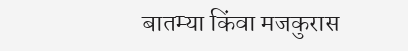बातम्या किंवा मजकुरास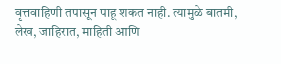वृत्तवाहिणी तपासून पाहू शकत नाही. त्यामुळे बातमी, लेख, जाहिरात, माहिती आणि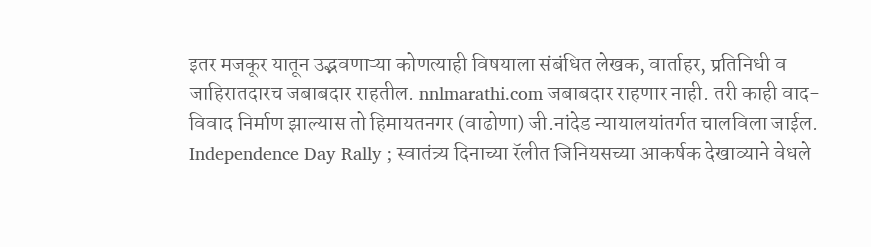इतर मजकूर यातून उद्भवणाऱ्या कोणत्याही विषयाला संबंधित लेखक, वार्ताहर, प्रतिनिधी व जाहिरातदारच जबाबदार राहतील. nnlmarathi.com जबाबदार राहणार नाही. तरी काही वाद-विवाद निर्माण झाल्यास तो हिमायतनगर (वाढोणा) जी.नांदेड न्यायालयांतर्गत चालविला जाईल.
Independence Day Rally ; स्वातंत्र्य दिनाच्या रॅलीत जिनियसच्या आकर्षक देखाव्याने वेधले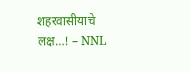शहरवासीयाचे लक्ष…! – NNL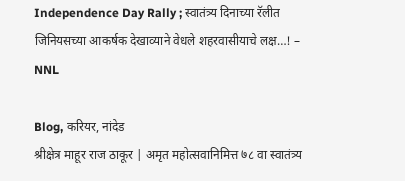Independence Day Rally ; स्वातंत्र्य दिनाच्या रॅलीत जिनियसच्या आकर्षक देखाव्याने वेधले शहरवासीयाचे लक्ष…! – NNL

Blog, करियर, नांदेड
श्रीक्षेत्र माहूर राज ठाकूर | अमृत महोत्सवानिमित्त ७८ वा स्वातंत्र्य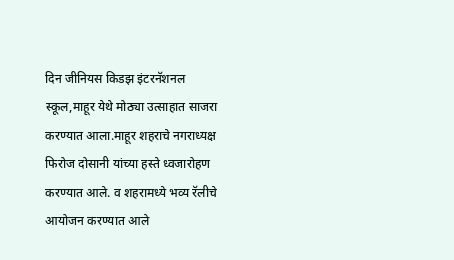दिन जीनियस किडझ इंटरनॅशनल स्कूल,माहूर येथे मोठ्या उत्साहात साजरा करण्यात आला.माहूर शहराचे नगराध्यक्ष फिरोज दोसानी यांच्या हस्ते ध्वजारोहण करण्यात आले. व शहरामध्ये भव्य रॅलीचे आयोजन करण्यात आले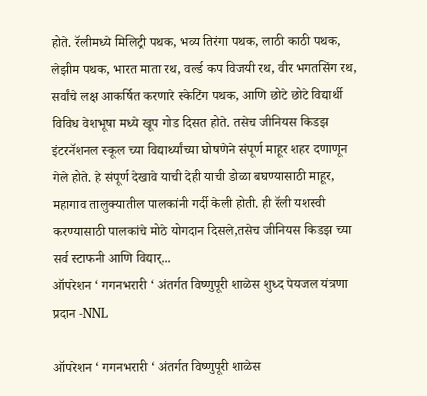होते. रॅलीमध्ये मिलिट्री पथक, भव्य तिरंगा पथक, लाठी काठी पथक, लेझीम पथक, भारत माता रथ, वर्ल्ड कप विजयी रथ, वीर भगतसिंग रथ, सर्वांचे लक्ष आकर्षित करणारे स्केटिंग पथक, आणि छोटे छोटे विद्यार्थी विविध वेशभूषा मध्ये खूप गोड दिसत होते. तसेच जीनियस किडझ इंटरनॅशनल स्कूल च्या विद्यार्थ्यांच्या घोषणेने संपूर्ण माहूर शहर दणाणून गेले होते. हे संपूर्ण देखावे याची देही याची डोळा बघण्यासाठी माहूर, महागाव तालुक्यातील पालकांनी गर्दी केली होती. ही रॅली यशस्वी करण्यासाठी पालकांचे मोठे योगदान दिसले,तसेच जीनियस किडझ च्या सर्व स्टाफनी आणि विद्यार्...
ऑपरेशन ‘ गगनभरारी ‘ अंतर्गत विष्णुपूरी शाळेस शुध्द पेयजल यंत्रणा प्रदान -NNL

ऑपरेशन ‘ गगनभरारी ‘ अंतर्गत विष्णुपूरी शाळेस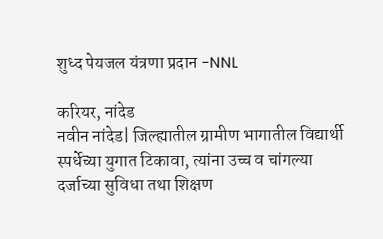शुध्द पेयजल यंत्रणा प्रदान -NNL

करियर, नांदेड
नवीन नांदेड| जिल्ह्यातील ग्रामीण भागातील विद्यार्थी स्पर्धेच्या युगात टिकावा, त्यांना उच्च व चांगल्या दर्जाच्या सुविधा तथा शिक्षण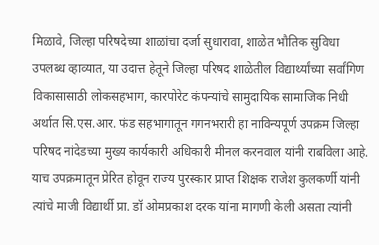मिळावे, जिल्हा परिषदेच्या शाळांचा दर्जा सुधारावा, शाळेत भौतिक सुविधा उपलब्ध व्हाव्यात, या उदात्त हेतूने जिल्हा परिषद शाळेतील विद्यार्थ्यांच्या सर्वांगिण विकासासाठी लोकसहभाग, कारपोरेट कंपन्यांचे सामुदायिक सामाजिक निधी अर्थात सि.एस.आर. फंड सहभागातून गगनभरारी हा नाविन्यपूर्ण उपक्रम जिल्हा परिषद नांदेडच्या मुख्य कार्यकारी अधिकारी मीनल करनवाल यांनी राबविला आहे. याच उपक्रमातून प्रेरित होवून राज्य पुरस्कार प्राप्त शिक्षक राजेश कुलकर्णी यांनी त्यांचे माजी विद्यार्थी प्रा. डॉ ओमप्रकाश दरक यांना मागणी केली असता त्यांनी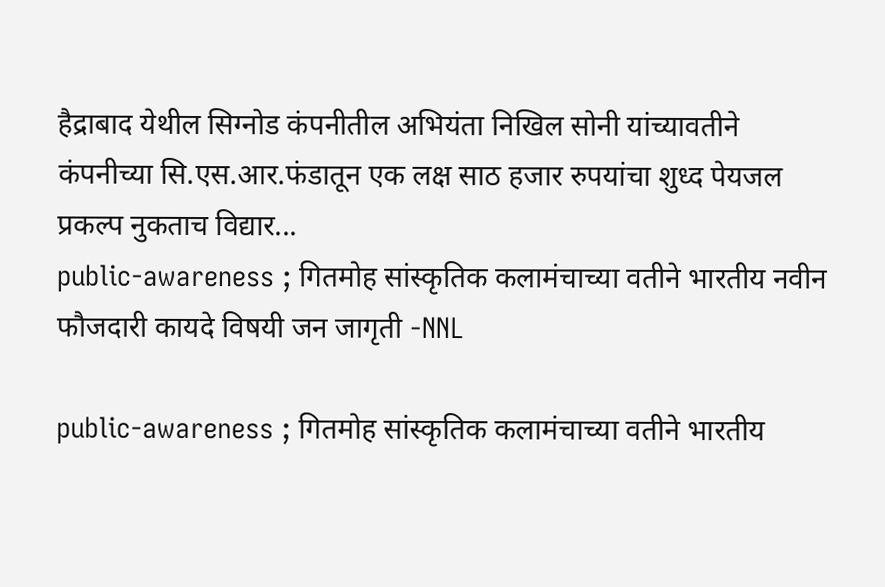हैद्राबाद येथील सिग्नोड कंपनीतील अभियंता निखिल सोनी यांच्यावतीने कंपनीच्या सि.एस.आर.फंडातून एक लक्ष साठ हजार रुपयांचा शुध्द पेयजल प्रकल्प नुकताच विद्यार...
public-awareness ; गितमोह सांस्कृतिक कलामंचाच्या वतीने भारतीय नवीन फौजदारी कायदे विषयी जन जागृती -NNL

public-awareness ; गितमोह सांस्कृतिक कलामंचाच्या वतीने भारतीय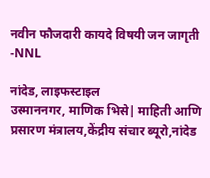नवीन फौजदारी कायदे विषयी जन जागृती -NNL

नांदेड, लाइफस्टाइल
उस्माननगर, माणिक भिसे| माहिती आणि प्रसारण मंत्रालय,केंद्रीय संचार ब्यूरो,नांदेड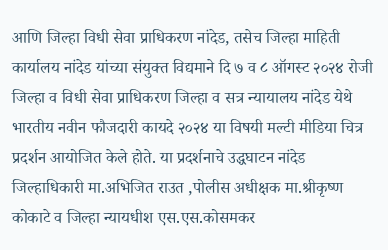आणि जिल्हा विधी सेवा प्राधिकरण नांदेड, तसेच जिल्हा माहिती कार्यालय नांदेड यांच्या संयुक्त विद्यमाने दि ७ व ८ ऑगस्ट २०२४ रोजी जिल्हा व विधी सेवा प्राधिकरण जिल्हा व सत्र न्यायालय नांदेड येथे भारतीय नवीन फौजदारी कायदे २०२४ या विषयी मल्टी मीडिया चित्र प्रदर्शन आयोजित केले होते. या प्रदर्शनाचे उद्धघाटन नांदेड जिल्हाधिकारी मा.अभिजित राउत ,पोलीस अधीक्षक मा.श्रीकृष्ण कोकाटे व जिल्हा न्यायधीश एस.एस.कोसमकर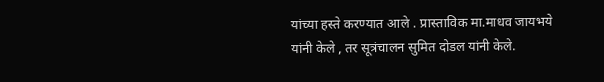यांच्या हस्ते करण्यात आले . प्रास्ताविक मा.माधव जायभये यांनी केले , तर सूत्रंचालन सुमित दोडल यांनी केले.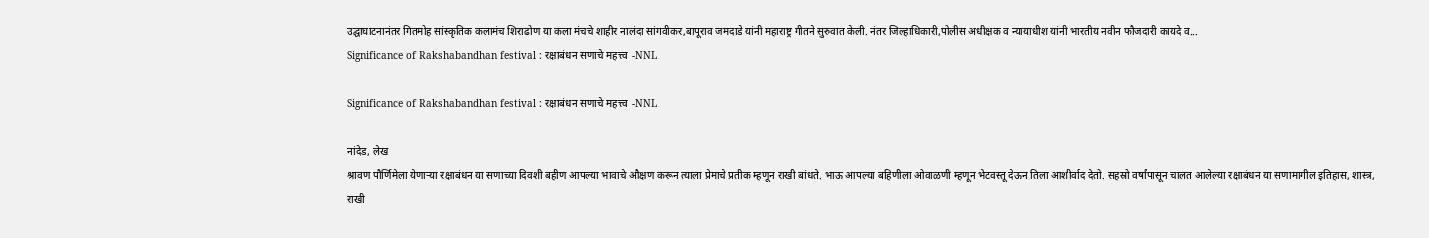उद्घाघाटनानंतर गितमोह सांस्कृतिक कलामंच शिराढोण या कला मंचचे शाहीर नालंदा सांगवीकर,बापूराव जमदाडे यांनी महाराष्ट्र गीतने सुरुवात केली. नंतर जिल्हाधिकारी,पोलीस अधीक्षक व न्यायाधीश यांनी भारतीय नवीन फौजदारी कायदे व...
Significance of Rakshabandhan festival : रक्षाबंधन सणाचे महत्त्व  -NNL

Significance of Rakshabandhan festival : रक्षाबंधन सणाचे महत्त्व  -NNL

नांदेड, लेख
श्रावण पौर्णिमेला येणार्‍या रक्षाबंधन या सणाच्या दिवशी बहीण आपल्या भावाचे औक्षण करून त्याला प्रेमाचे प्रतीक म्हणून राखी बांधते. भाऊ आपल्या बहिणीला ओवाळणी म्हणून भेटवस्तू देऊन तिला आशीर्वाद देतो. सहस्रो वर्षांपासून चालत आलेल्या रक्षाबंधन या सणामागील इतिहास, शास्त्र, राखी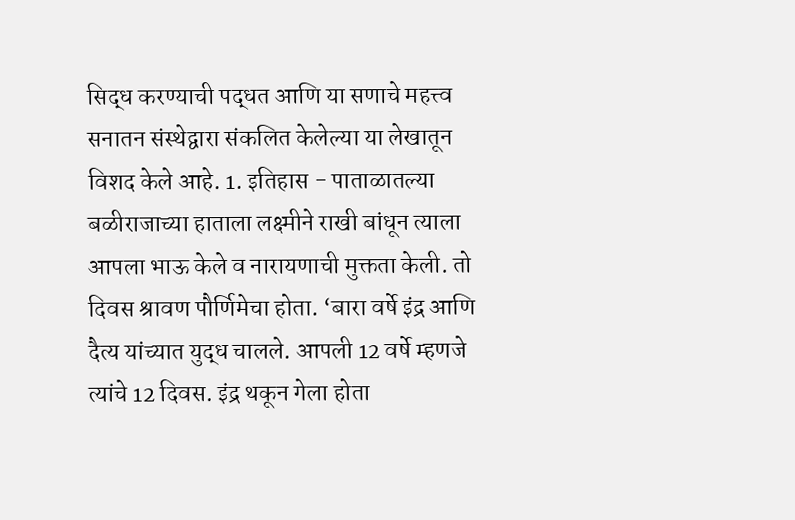सिद्ध करण्याची पद्धत आणि या सणाचे महत्त्व सनातन संस्थेद्वारा संकलित केलेल्या या लेखातून विशद केले आहे. 1. इतिहास - पाताळातल्या बळीराजाच्या हाताला लक्ष्मीने राखी बांधून त्याला आपला भाऊ केले व नारायणाची मुक्तता केली. तो दिवस श्रावण पौर्णिमेचा होता. ‘बारा वर्षे इंद्र आणि दैत्य यांच्यात युद्ध चालले. आपली 12 वर्षे म्हणजे त्यांचे 12 दिवस. इंद्र थकून गेला होता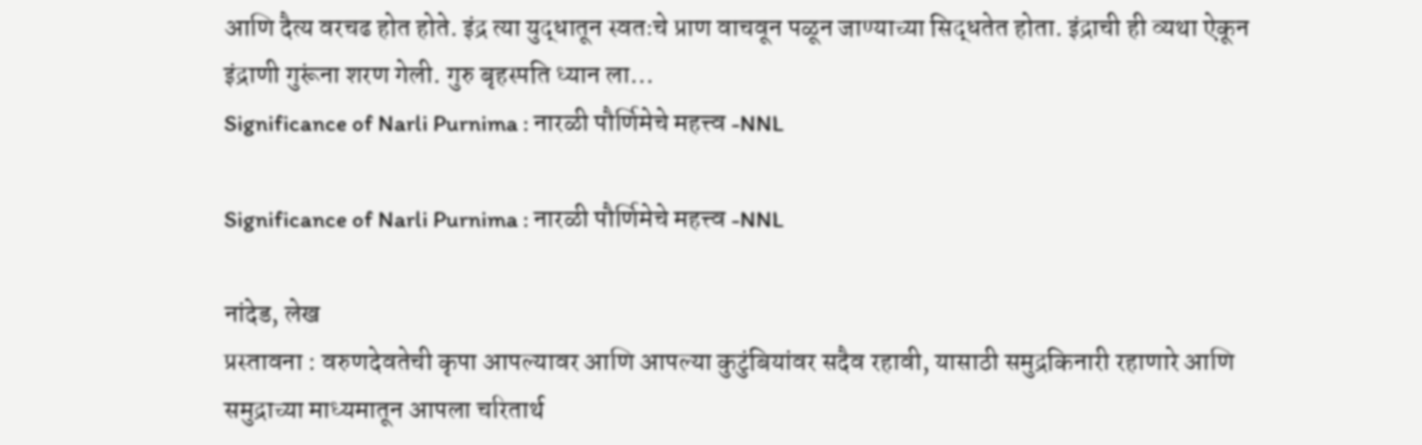आणि दैत्य वरचढ होत होते. इंद्र त्या युद्धातून स्वतःचे प्राण वाचवून पळून जाण्याच्या सिद्धतेत होता. इंद्राची ही व्यथा ऐकून इंद्राणी गुरूंना शरण गेली. गुरु बृहस्पति ध्यान ला...
Significance of Narli Purnima : नारळी पौर्णिमेचे महत्त्व -NNL

Significance of Narli Purnima : नारळी पौर्णिमेचे महत्त्व -NNL

नांदेड, लेख
प्रस्तावना : वरुणदेवतेची कृपा आपल्यावर आणि आपल्या कुटुंबियांवर सदैव रहावी, यासाठी समुद्रकिनारी रहाणारे आणि समुद्राच्या माध्यमातून आपला चरितार्थ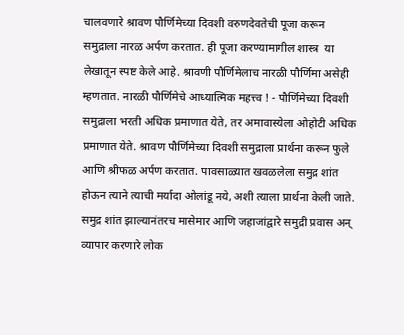चालवणारे श्रावण पौर्णिमेच्या दिवशी वरुणदेवतेची पूजा करून समुद्राला नारळ अर्पण करतात. ही पूजा करण्यामागील शास्त्र  या लेखातून स्पष्ट केले आहे. श्रावणी पौर्णिमेलाच नारळी पौर्णिमा असेही म्हणतात. नारळी पौर्णिमेचे आध्यात्मिक महत्त्व ! - पौर्णिमेच्या दिवशी समुद्राला भरती अधिक प्रमाणात येते, तर अमावास्येला ओहोटी अधिक प्रमाणात येते. श्रावण पौर्णिमेच्या दिवशी समुद्राला प्रार्थना करून फुले आणि श्रीफळ अर्पण करतात. पावसाळ्यात खवळलेला समुद्र शांत होऊन त्याने त्याची मर्यादा ओलांडू नये, अशी त्याला प्रार्थना केली जाते. समुद्र शांत झाल्यानंतरच मासेमार आणि जहाजांद्वारे समुद्री प्रवास अन् व्यापार करणारे लोक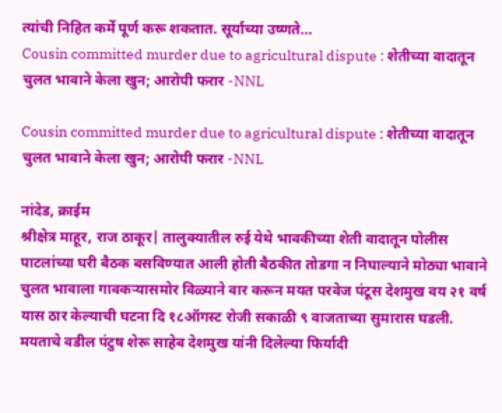त्यांची निहित कर्मे पूर्ण करू शकतात. सूर्याच्या उष्णते...
Cousin committed murder due to agricultural dispute : शेतीच्या वादातून चुलत भावाने केला खुन; आरोपी फरार -NNL

Cousin committed murder due to agricultural dispute : शेतीच्या वादातून चुलत भावाने केला खुन; आरोपी फरार -NNL

नांदेड, क्राईम
श्रीक्षेत्र माहूर, राज ठाकूर| तालुक्यातील रुई येथे भावकीच्या शेती वादातून पोलीस पाटलांच्या घरी बैठक बसविण्यात आली होती बैठकीत तोडगा न निघाल्याने मोठ्या भावाने चुलत भावाला गावकऱ्यासमोर विळ्याने वार करून मयत परवेज पंटूस देशमुख वय २१ वर्ष यास ठार केल्याची घटना दि १८ऑगस्ट रोजी सकाळी ९ वाजताच्या सुमारास घडली. मयताचे वडील पंटुष शेरू साहेब देशमुख यांनी दिलेल्या फिर्यादी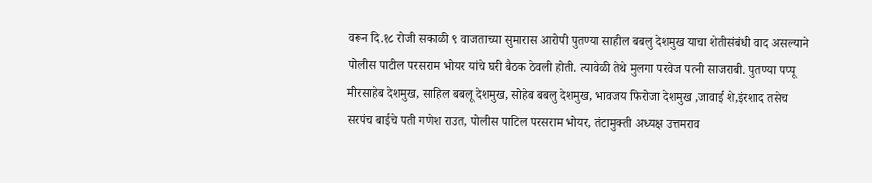वरून दि.१८ रोजी सकाळी ९ वाजताच्या सुमारास आरोपी पुतण्या साहील बबलु देशमुख याचा शेतीसंबंधी वाद असल्याने पोलीस पाटील परसराम भोयर यांचे घरी बैठक ठेवली होती. त्यावेळी तेथे मुलगा परवेज पत्नी साजराबी. पुतण्या पप्पू मीरसाहेब देशमुख, साहिल बबलू देशमुख, सोहेब बबलु देशमुख, भावजय फिरोजा देशमुख ,जावाई शे,इंरशाद तसेच सरपंच बाईचे पती गणेश राउत, पोलीस पाटिल परसराम भोयर, तंटामुक्ती अध्यक्ष उत्तमराव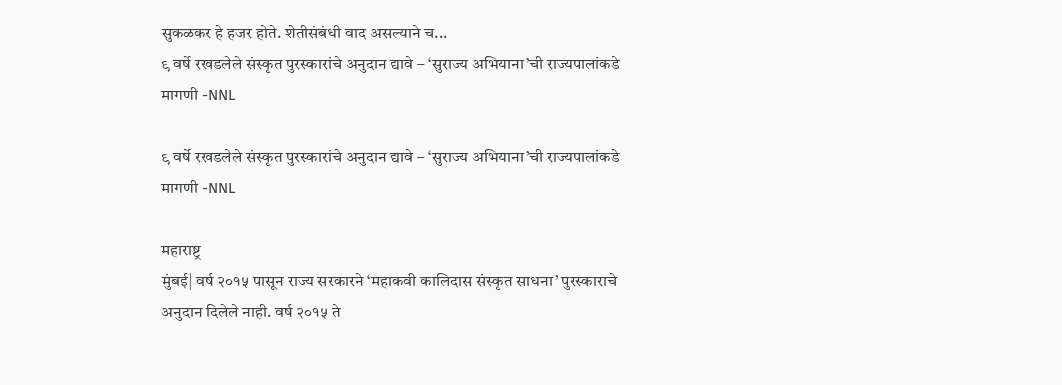सुकळकर हे हजर होते. शेतीसंबंधी वाद असल्याने च...
९ वर्षे रखडलेले संस्कृत पुरस्कारांचे अनुदान द्यावे – ‘सुराज्य अभियाना’ची राज्यपालांकडे मागणी -NNL

९ वर्षे रखडलेले संस्कृत पुरस्कारांचे अनुदान द्यावे – ‘सुराज्य अभियाना’ची राज्यपालांकडे मागणी -NNL

महाराष्ट्र
मुंबई| वर्ष २०१५ पासून राज्य सरकारने ‘महाकवी कालिदास संस्कृत साधना’ पुरस्काराचे अनुदान दिलेले नाही. वर्ष २०१५ ते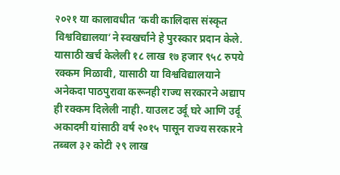२०२१ या कालावधीत ‘कवी कालिदास संस्कृत विश्वविद्यालया’ने स्वखर्चाने हे पुरस्कार प्रदान केले. यासाठी खर्च केलेली १८ लाख १७ हजार ९५८ रुपये रक्कम मिळावी, यासाठी या विश्वविद्यालयाने अनेकदा पाठपुरावा करूनही राज्य सरकारने अद्याप ही रक्कम दिलेली नाही. याउलट उर्दू घरे आणि उर्दू अकादमी यांसाठी वर्ष २०१५ पासून राज्य सरकारने तब्बल ३२ कोटी २९ लाख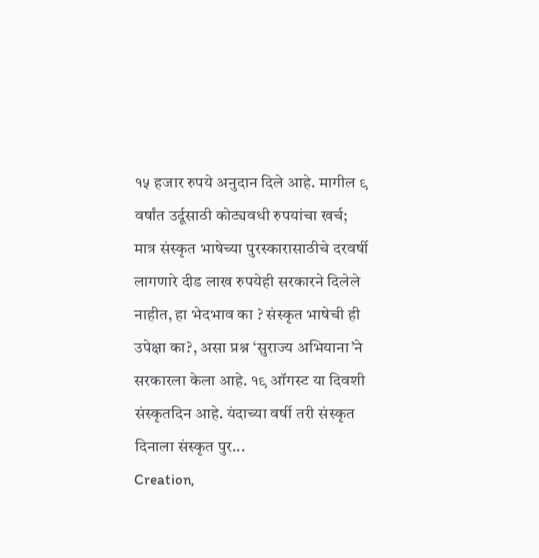१५ हजार रुपये अनुदान दिले आहे. मागील ९ वर्षांत उर्दूसाठी कोट्यवधी रुपयांचा खर्च; मात्र संस्कृत भाषेच्या पुरस्कारासाठीचे दरवर्षी लागणारे दीड लाख रुपयेही सरकारने दिलेले नाहीत, हा भेदभाव का ? संस्कृत भाषेची ही उपेक्षा का?, असा प्रश्न ‘सुराज्य अभियाना’ने सरकारला केला आहे. १९ ऑगस्ट या दिवशी संस्कृतदिन आहे. यंदाच्या वर्षी तरी संस्कृत दिनाला संस्कृत पुर...
Creation,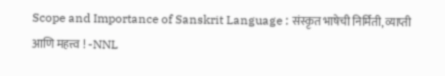Scope and Importance of Sanskrit Language : संस्कृत भाषेची निर्मिती, व्याप्ती आणि महत्त्व ! -NNL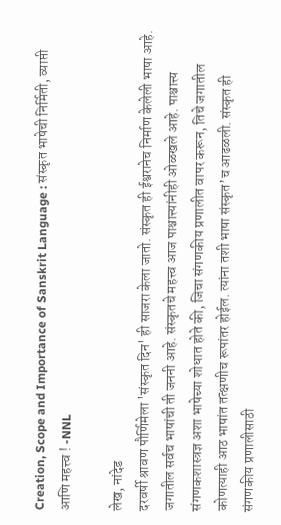Creation, Scope and Importance of Sanskrit Language : संस्कृत भाषेची निर्मिती, व्याप्ती आणि महत्त्व ! -NNL

लेख, नांदेड
दरवर्षी श्रावण पौर्णिमेला 'संस्कृत दिन' ही साजरा केला जातो. संस्कृत ही ईश्वरानेच निर्माण केलेली भाषा आहे. जगातील सर्वच भाषांची ती जननी आहे. संस्कृतचे महत्त्व आज पाश्चात्त्यांनीही ओळखले आहे. पाश्चात्त्य संगणकशास्त्रज्ञ अशा भाषेच्या शोधात होते की, जिचा संगणकीय प्रणालीत वापर करून, तिचे जगातील कोणत्याही आठ भाषांत तत्क्षणीच रूपांतर होईल. त्यांना तशी भाषा संस्कृत’च आढळली. संस्कृत ही संगणकीय प्रणालीसाठी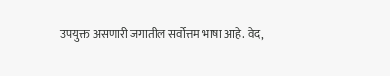उपयुक्त असणारी जगातील सर्वोत्तम भाषा आहे. वेद,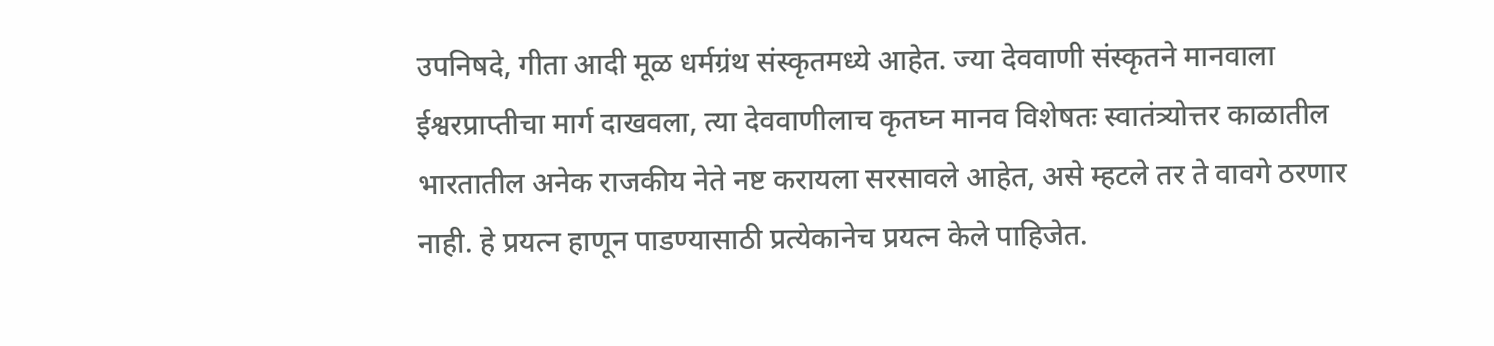उपनिषदे, गीता आदी मूळ धर्मग्रंथ संस्कृतमध्ये आहेत. ज्या देववाणी संस्कृतने मानवाला ईश्वरप्राप्तीचा मार्ग दाखवला, त्या देववाणीलाच कृतघ्न मानव विशेषतः स्वातंत्र्योत्तर काळातील भारतातील अनेक राजकीय नेते नष्ट करायला सरसावले आहेत, असे म्हटले तर ते वावगे ठरणार नाही. हे प्रयत्न हाणून पाडण्यासाठी प्रत्येकानेच प्रयत्न केले पाहिजेत.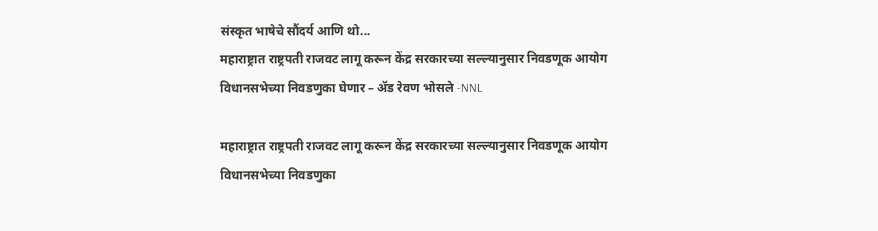संस्कृत भाषेचे सौंदर्य आणि थो...
महाराष्ट्रात राष्ट्रपती राजवट लागू करून केंद्र सरकारच्या सल्ल्यानुसार निवडणूक आयोग विधानसभेच्या निवडणुका घेणार – ॲड रेवण भोसले -NNL

महाराष्ट्रात राष्ट्रपती राजवट लागू करून केंद्र सरकारच्या सल्ल्यानुसार निवडणूक आयोग विधानसभेच्या निवडणुका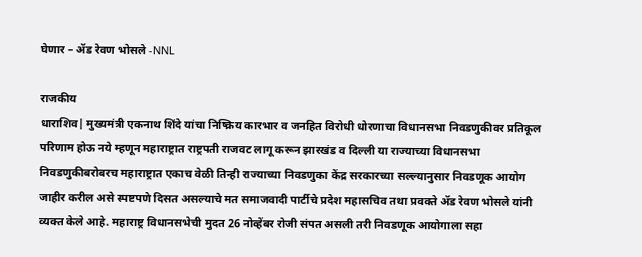घेणार – ॲड रेवण भोसले -NNL

राजकीय
धाराशिव| मुख्यमंत्री एकनाथ शिंदे यांचा निष्क्रिय कारभार व जनहित विरोधी धोरणाचा विधानसभा निवडणुकीवर प्रतिकूल परिणाम होऊ नये म्हणून महाराष्ट्रात राष्ट्रपती राजवट लागू करून झारखंड व दिल्ली या राज्याच्या विधानसभा निवडणुकीबरोबरच महाराष्ट्रात एकाच वेळी तिन्ही राज्याच्या निवडणुका केंद्र सरकारच्या सल्ल्यानुसार निवडणूक आयोग जाहीर करील असे स्पष्टपणे दिसत असल्याचे मत समाजवादी पार्टीचे प्रदेश महासचिव तथा प्रवक्ते ॲड रेवण भोसले यांनी व्यक्त केले आहे. महाराष्ट्र विधानसभेची मुदत 26 नोव्हेंबर रोजी संपत असली तरी निवडणूक आयोगाला सहा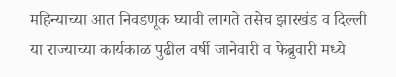महिन्याच्या आत निवडणूक घ्यावी लागते तसेच झारखंड व दिल्ली या राज्याच्या कार्यकाळ पुढील वर्षी जानेवारी व फेब्रुवारी मध्ये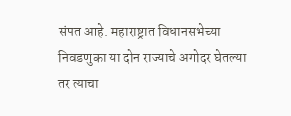संपत आहे. महाराष्ट्रात विधानसभेच्या निवडणुका या दोन राज्याचे अगोदर घेतल्या तर त्याचा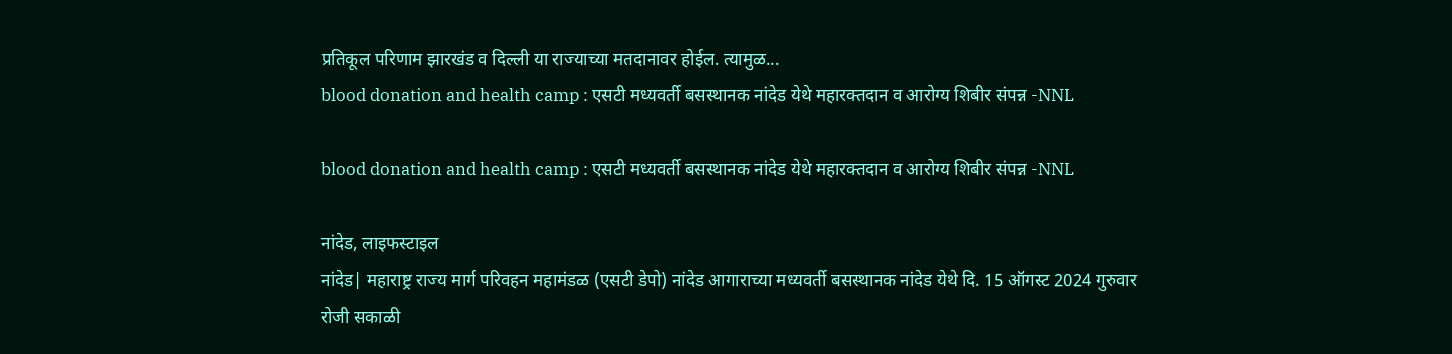प्रतिकूल परिणाम झारखंड व दिल्ली या राज्याच्या मतदानावर होईल. त्यामुळ...
blood donation and health camp : एसटी मध्यवर्ती बसस्थानक नांदेड येथे महारक्तदान व आरोग्य शिबीर संपन्न -NNL

blood donation and health camp : एसटी मध्यवर्ती बसस्थानक नांदेड येथे महारक्तदान व आरोग्य शिबीर संपन्न -NNL

नांदेड, लाइफस्टाइल
नांदेड| महाराष्ट्र राज्य मार्ग परिवहन महामंडळ (एसटी डेपो) नांदेड आगाराच्या मध्यवर्ती बसस्थानक नांदेड येथे दि. 15 ऑगस्ट 2024 गुरुवार रोजी सकाळी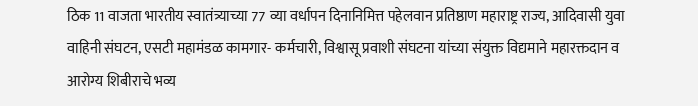ठिक 11 वाजता भारतीय स्वातंत्र्याच्या 77 व्या वर्धापन दिनानिमित्त पहेलवान प्रतिष्ठाण महाराष्ट्र राज्य, आदिवासी युवा वाहिनी संघटन, एसटी महामंडळ कामगार- कर्मचारी, विश्वासू प्रवाशी संघटना यांच्या संयुक्त विद्यमाने महारक्तदान व आरोग्य शिबीराचे भव्य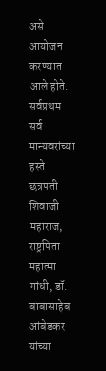असे आयोजन करण्यात आले होते. सर्वप्रथम सर्व मान्यवरांच्या हस्ते छत्रपती शिवाजी महाराज, राष्ट्रपिता महात्मा गांधी, डॉ. बाबासाहेब आंबेडकर यांच्या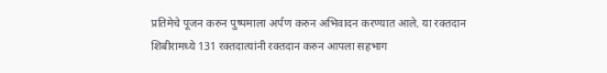प्रतिमेचे पूजन करुन पुष्पमाला अर्पण करुन अभिवादन करण्यात आले. या रक्तदान शिबीरामध्ये 131 रक्तदात्यांनी रक्तदान करुन आपला सहभाग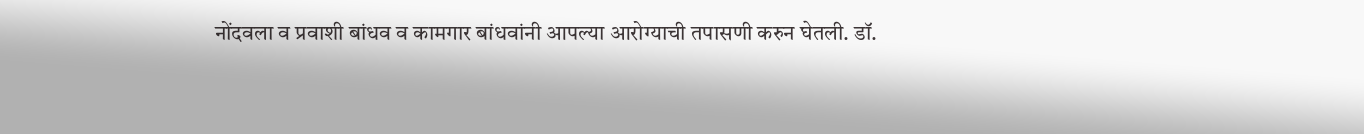नोंदवला व प्रवाशी बांधव व कामगार बांधवांनी आपल्या आरोग्याची तपासणी करुन घेतली. डॉ.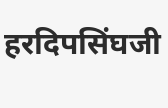हरदिपसिंघजी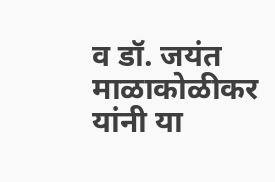व डॉ. जयंत माळाकोळीकर यांनी या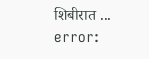शिबीरात ...
error: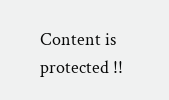Content is protected !!